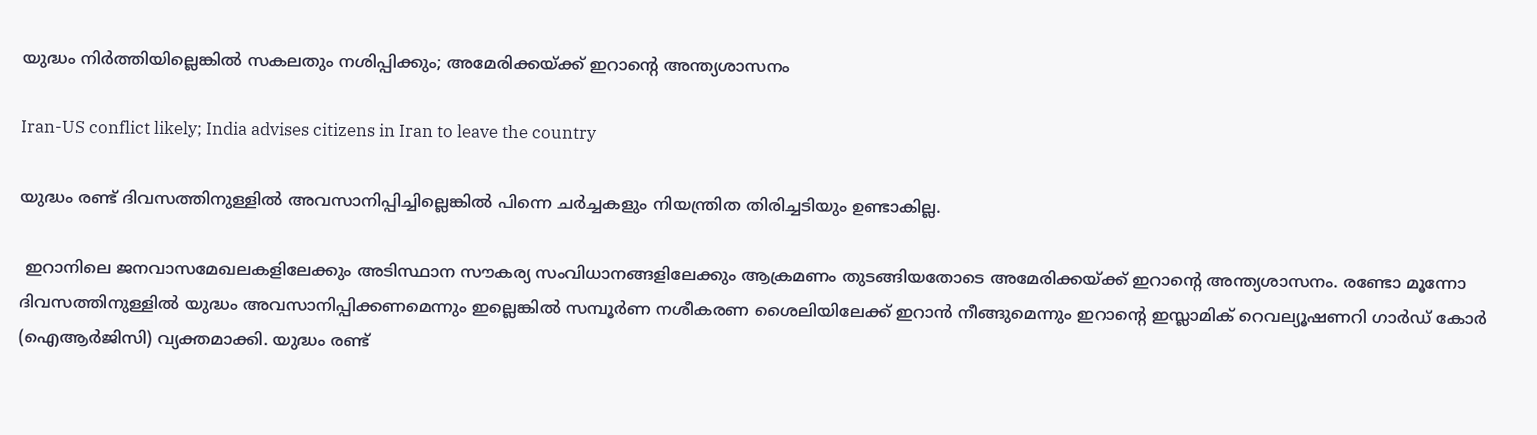യുദ്ധം നിര്‍ത്തിയില്ലെങ്കില്‍ സകലതും നശിപ്പിക്കും; അമേരിക്കയ്ക്ക് ഇറാന്റെ അന്ത്യശാസനം

Iran-US conflict likely; India advises citizens in Iran to leave the country

യുദ്ധം രണ്ട് ദിവസത്തിനുള്ളില്‍ അവസാനിപ്പിച്ചില്ലെങ്കില്‍ പിന്നെ ചര്‍ച്ചകളും നിയന്ത്രിത തിരിച്ചടിയും ഉണ്ടാകില്ല.

 ഇറാനിലെ ജനവാസമേഖലകളിലേക്കും അടിസ്ഥാന സൗകര്യ സംവിധാനങ്ങളിലേക്കും ആക്രമണം തുടങ്ങിയതോടെ അമേരിക്കയ്ക്ക് ഇറാന്റെ അന്ത്യശാസനം. രണ്ടോ മൂന്നോ ദിവസത്തിനുള്ളില്‍ യുദ്ധം അവസാനിപ്പിക്കണമെന്നും ഇല്ലെങ്കില്‍ സമ്പൂര്‍ണ നശീകരണ ശൈലിയിലേക്ക് ഇറാന്‍ നീങ്ങുമെന്നും ഇറാന്റെ ഇസ്ലാമിക് റെവല്യൂഷണറി ഗാര്‍ഡ് കോര്‍ (ഐആര്‍ജിസി) വ്യക്തമാക്കി. യുദ്ധം രണ്ട്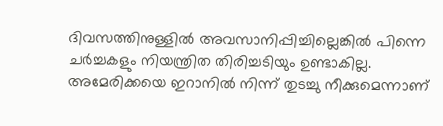ദിവസത്തിനുള്ളില്‍ അവസാനിപ്പിച്ചില്ലെങ്കില്‍ പിന്നെ ചര്‍ച്ചകളും നിയന്ത്രിത തിരിച്ചടിയും ഉണ്ടാകില്ല. അമേരിക്കയെ ഇറാനില്‍ നിന്ന് തുടച്ചു നീക്കുമെന്നാണ്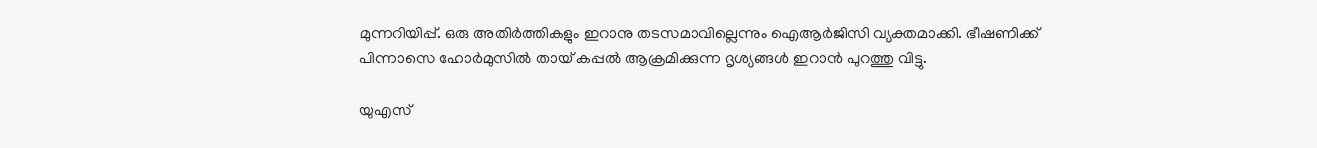മുന്നറിയിപ്പ്. ഒരു അതിര്‍ത്തികളും ഇറാനു തടസമാവില്ലെന്നും ഐആര്‍ജിസി വ്യക്തമാക്കി. ഭീഷണിക്ക് പിന്നാസെ ഹോര്‍മുസില്‍ തായ് കപ്പല്‍ ആക്രമിക്കുന്ന ദൃശ്യങ്ങള്‍ ഇറാന്‍ പുറത്തു വിട്ടു.

യുഎസ്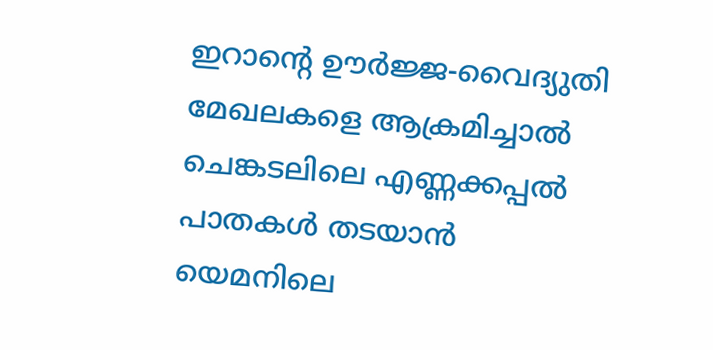ഇറാന്റെ ഊര്‍ജ്ജ-വൈദ്യുതി മേഖലകളെ ആക്രമിച്ചാല്‍ ചെങ്കടലിലെ എണ്ണക്കപ്പല്‍ പാതകള്‍ തടയാന്‍ യെമനിലെ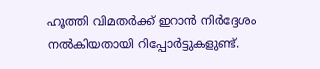ഹൂത്തി വിമതര്‍ക്ക് ഇറാന്‍ നിര്‍ദ്ദേശം നല്‍കിയതായി റിപ്പോര്‍ട്ടുകളുണ്ട്.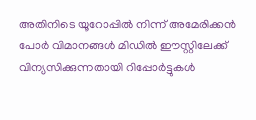അതിനിടെ യൂറോപ്പില്‍ നിന്ന് അമേരിക്കന്‍ പോര്‍ വിമാനങ്ങള്‍ മിഡില്‍ ഈസ്റ്റിലേക്ക് വിന്യസിക്കുന്നതായി റിപ്പോര്‍ട്ടുകള്‍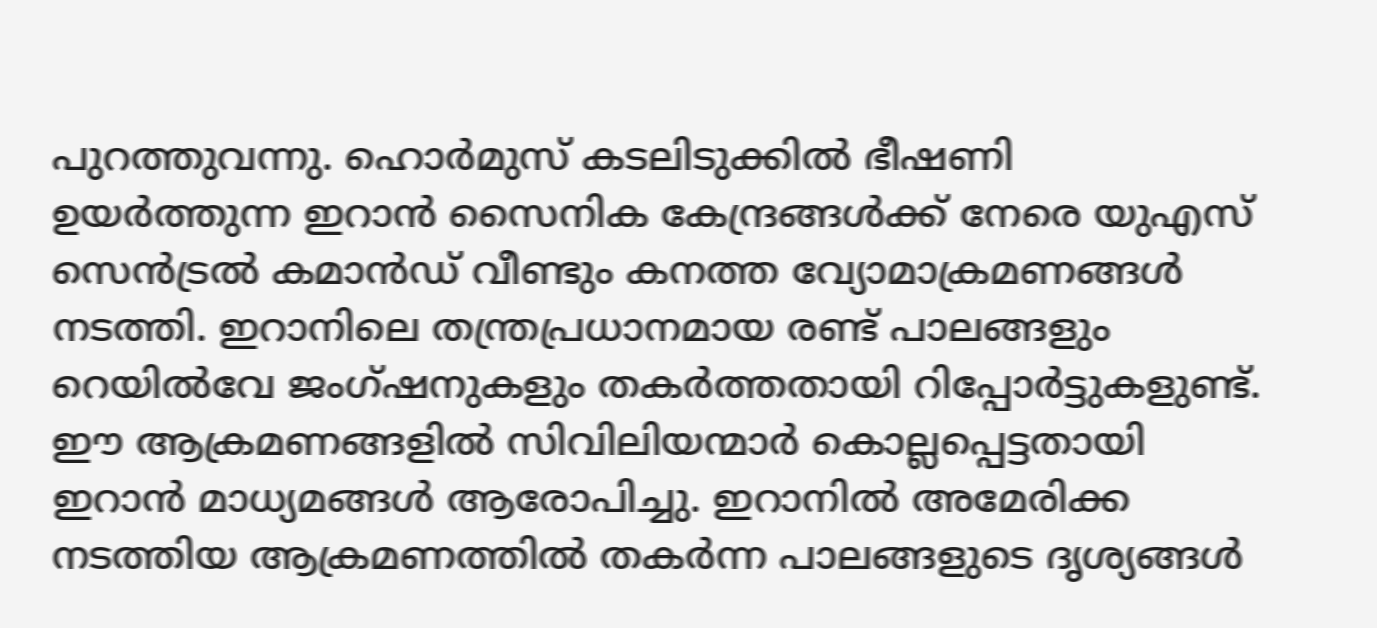പുറത്തുവന്നു. ഹൊര്‍മുസ് കടലിടുക്കില്‍ ഭീഷണി ഉയര്‍ത്തുന്ന ഇറാന്‍ സൈനിക കേന്ദ്രങ്ങള്‍ക്ക് നേരെ യുഎസ് സെന്‍ട്രല്‍ കമാന്‍ഡ് വീണ്ടും കനത്ത വ്യോമാക്രമണങ്ങള്‍ നടത്തി. ഇറാനിലെ തന്ത്രപ്രധാനമായ രണ്ട് പാലങ്ങളും റെയില്‍വേ ജംഗ്ഷനുകളും തകര്‍ത്തതായി റിപ്പോര്‍ട്ടുകളുണ്ട്. ഈ ആക്രമണങ്ങളില്‍ സിവിലിയന്മാര്‍ കൊല്ലപ്പെട്ടതായി ഇറാന്‍ മാധ്യമങ്ങള്‍ ആരോപിച്ചു. ഇറാനില്‍ അമേരിക്ക നടത്തിയ ആക്രമണത്തില്‍ തകര്‍ന്ന പാലങ്ങളുടെ ദൃശ്യങ്ങള്‍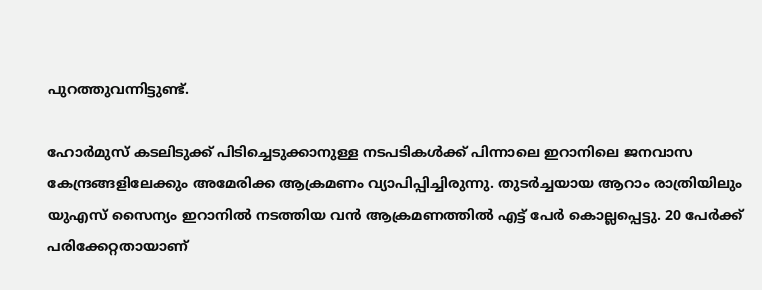പുറത്തുവന്നിട്ടുണ്ട്.

ഹോര്‍മുസ് കടലിടുക്ക് പിടിച്ചെടുക്കാനുള്ള നടപടികള്‍ക്ക് പിന്നാലെ ഇറാനിലെ ജനവാസ കേന്ദ്രങ്ങളിലേക്കും അമേരിക്ക ആക്രമണം വ്യാപിപ്പിച്ചിരുന്നു. തുടര്‍ച്ചയായ ആറാം രാത്രിയിലും യുഎസ് സൈന്യം ഇറാനില്‍ നടത്തിയ വന്‍ ആക്രമണത്തില്‍ എട്ട് പേര്‍ കൊല്ലപ്പെട്ടു. 20 പേര്‍ക്ക് പരിക്കേറ്റതായാണ്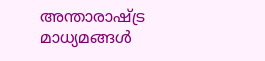അന്താരാഷ്ട്ര മാധ്യമങ്ങള്‍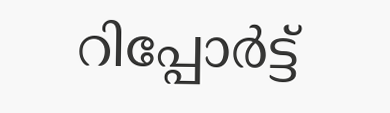റിപ്പോര്‍ട്ട്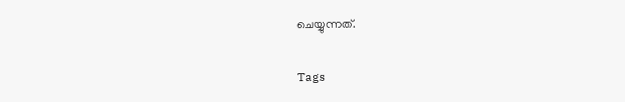ചെയ്യുന്നത്.

Tags